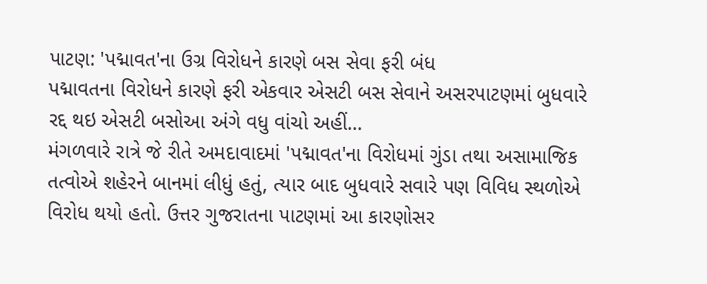પાટણ: 'પદ્માવત'ના ઉગ્ર વિરોધને કારણે બસ સેવા ફરી બંધ
પદ્માવતના વિરોધને કારણે ફરી એકવાર એસટી બસ સેવાને અસરપાટણમાં બુધવારે રદ્દ થઇ એસટી બસોઆ અંગે વધુ વાંચો અહીં...
મંગળવારે રાત્રે જે રીતે અમદાવાદમાં 'પદ્માવત'ના વિરોધમાં ગુંડા તથા અસામાજિક તત્વોએ શહેરને બાનમાં લીધું હતું, ત્યાર બાદ બુધવારે સવારે પણ વિવિધ સ્થળોએ વિરોધ થયો હતો. ઉત્તર ગુજરાતના પાટણમાં આ કારણોસર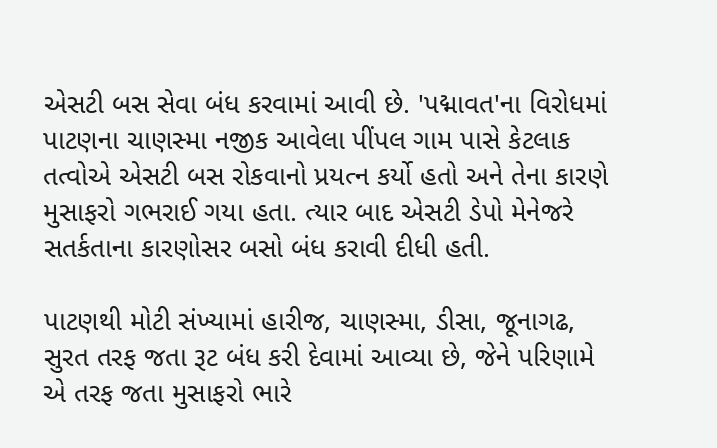એસટી બસ સેવા બંધ કરવામાં આવી છે. 'પદ્માવત'ના વિરોધમાં પાટણના ચાણસ્મા નજીક આવેલા પીંપલ ગામ પાસે કેટલાક તત્વોએ એસટી બસ રોકવાનો પ્રયત્ન કર્યો હતો અને તેના કારણે મુસાફરો ગભરાઈ ગયા હતા. ત્યાર બાદ એસટી ડેપો મેનેજરે સતર્કતાના કારણોસર બસો બંધ કરાવી દીધી હતી.

પાટણથી મોટી સંખ્યામાં હારીજ, ચાણસ્મા, ડીસા, જૂનાગઢ, સુરત તરફ જતા રૂટ બંધ કરી દેવામાં આવ્યા છે, જેને પરિણામે એ તરફ જતા મુસાફરો ભારે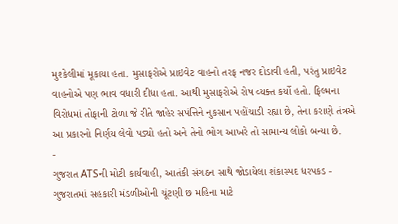મુશ્કેલીમાં મૂકાયા હતા. મુસાફરોએ પ્રાઇવેટ વાહનો તરફ નજર દોડાવી હતી, પરંતુ પ્રાઇવેટ વાહનોએ પણ ભાવ વધારી દીધા હતા. આથી મુસાફરોએ રોષ વ્યક્ત કર્યો હતો. ફિલ્મના વિરોધમાં તોફાની ટોળા જે રીતે જાહેર સપંત્તિને નુકસાન પહોંચાડી રહ્યા છે, તેના કરાણે તંત્રએ આ પ્રકારનો નિર્ણય લેવો પડ્યો હતો અને તેનો ભોગ આખરે તો સામાન્ય લોકો બન્યા છે.
-
ગુજરાત ATSની મોટી કાર્યવાહી, આતંકી સંગઠન સાથે જોડાયેલા શંકાસ્પદ ધરપકડ -
ગુજરાતમાં સહકારી મંડળીઓની ચૂંટણી છ મહિના માટે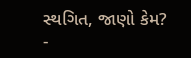સ્થગિત, જાણો કેમ? -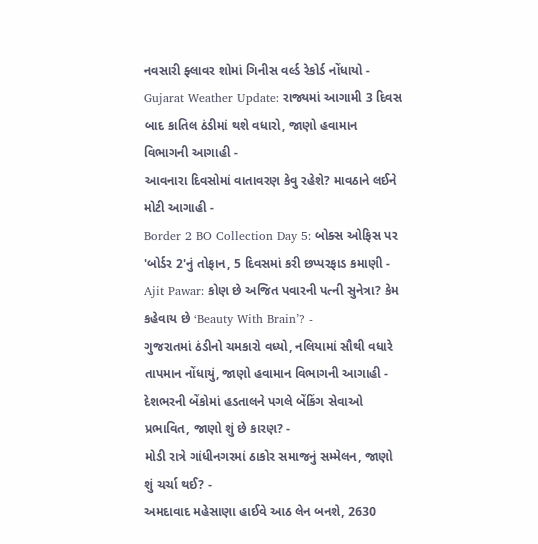નવસારી ફ્લાવર શોમાં ગિનીસ વર્લ્ડ રેકોર્ડ નોંધાયો -
Gujarat Weather Update: રાજ્યમાં આગામી 3 દિવસ બાદ કાતિલ ઠંડીમાં થશે વધારો, જાણો હવામાન વિભાગની આગાહી -
આવનારા દિવસોમાં વાતાવરણ કેવુ રહેશે? માવઠાને લઈને મોટી આગાહી -
Border 2 BO Collection Day 5: બોક્સ ઓફિસ પર 'બોર્ડર 2'નું તોફાન, 5 દિવસમાં કરી છપ્પરફાડ કમાણી -
Ajit Pawar: કોણ છે અજિત પવારની પત્ની સુનેત્રા? કેમ કહેવાય છે ‘Beauty With Brain’? -
ગુજરાતમાં ઠંડીનો ચમકારો વધ્યો, નલિયામાં સૌથી વધારે તાપમાન નોંધાયું, જાણો હવામાન વિભાગની આગાહી -
દેશભરની બેંકોમાં હડતાલને પગલે બેંકિંગ સેવાઓ પ્રભાવિત, જાણો શું છે કારણ? -
મોડી રાત્રે ગાંધીનગરમાં ઠાકોર સમાજનું સમ્મેલન, જાણો શું ચર્ચા થઈ? -
અમદાવાદ મહેસાણા હાઈવે આઠ લેન બનશે, 2630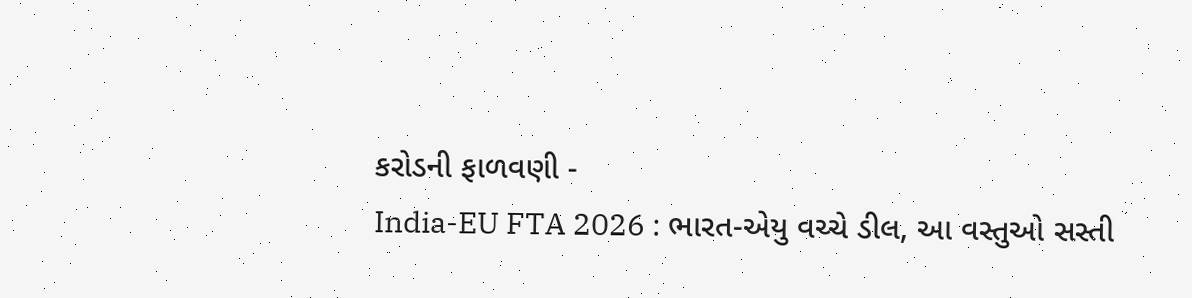કરોડની ફાળવણી -
India-EU FTA 2026 : ભારત-એયુ વચ્ચે ડીલ, આ વસ્તુઓ સસ્તી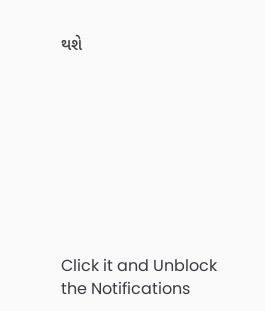થશે









Click it and Unblock the Notifications